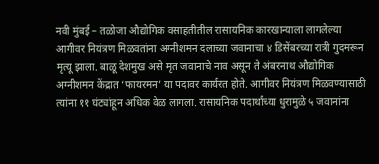नवी मुंबई – तळोजा औद्योगिक वसाहतीतील रासायनिक कारखान्याला लागलेल्या आगीवर नियंत्रण मिळवतांना अग्नीशमन दलाच्या जवानाचा ४ डिसेंबरच्या रात्री गुदमरून मृत्यू झाला. बाळू देशमुख असे मृत जवानाचे नाव असून ते अंबरनाथ औद्योगिक अग्नीशमन केंद्रात ‘फायरमन’ या पदावर कार्यरत होते. आगीवर नियंत्रण मिळवण्यासाठी त्यांना ११ घंट्यांहून अधिक वेळ लागला. रासायनिक पदार्थांच्या धुरामुळे ५ जवानांना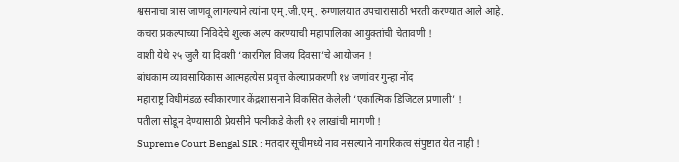श्वसनाचा त्रास जाणवू लागल्याने त्यांना एम्.जी.एम्. रुग्णालयात उपचारासाठी भरती करण्यात आले आहे.
कचरा प्रकल्पाच्या निविदेचे शुल्क अल्प करण्याची महापालिका आयुक्तांची चेतावणी !
वाशी येथे २५ जुलै या दिवशी ‘कारगिल विजय दिवसा’चे आयोजन !
बांधकाम व्यावसायिकास आत्महत्येस प्रवृत्त केल्याप्रकरणी १४ जणांवर गुन्हा नोंद
महाराष्ट्र विधीमंडळ स्वीकारणार केंद्रशासनाने विकसित केलेली ‘एकात्मिक डिजिटल प्रणाली’ !
पतीला सोडून देण्यासाठी प्रेयसीने पत्नीकडे केली १२ लाखांची मागणी !
Supreme Court Bengal SIR : मतदार सूचीमध्ये नाव नसल्याने नागरिकत्व संपुष्टात येत नाही !